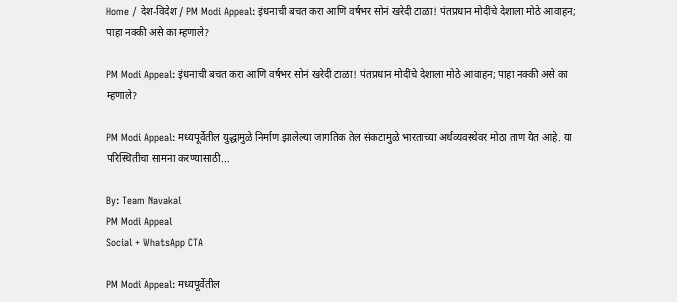Home / देश-विदेश / PM Modi Appeal: इंधनाची बचत करा आणि वर्षभर सोनं खरेदी टाळा! पंतप्रधान मोदींचे देशाला मोठे आवाहन; पाहा नक्की असे का म्हणाले?

PM Modi Appeal: इंधनाची बचत करा आणि वर्षभर सोनं खरेदी टाळा! पंतप्रधान मोदींचे देशाला मोठे आवाहन; पाहा नक्की असे का म्हणाले?

PM Modi Appeal: मध्यपूर्वेतील युद्धामुळे निर्माण झालेल्या जागतिक तेल संकटामुळे भारताच्या अर्थव्यवस्थेवर मोठा ताण येत आहे. या परिस्थितीचा सामना करण्यासाठी...

By: Team Navakal
PM Modi Appeal
Social + WhatsApp CTA

PM Modi Appeal: मध्यपूर्वेतील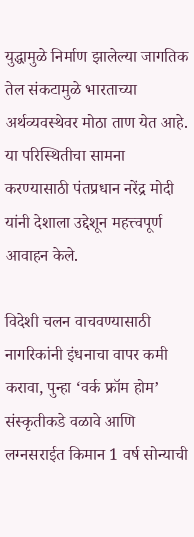युद्धामुळे निर्माण झालेल्या जागतिक तेल संकटामुळे भारताच्या अर्थव्यवस्थेवर मोठा ताण येत आहे. या परिस्थितीचा सामना करण्यासाठी पंतप्रधान नरेंद्र मोदी यांनी देशाला उद्देशून महत्त्वपूर्ण आवाहन केले.

विदेशी चलन वाचवण्यासाठी नागरिकांनी इंधनाचा वापर कमी करावा, पुन्हा ‘वर्क फ्रॉम होम’ संस्कृतीकडे वळावे आणि लग्नसराईत किमान 1 वर्ष सोन्याची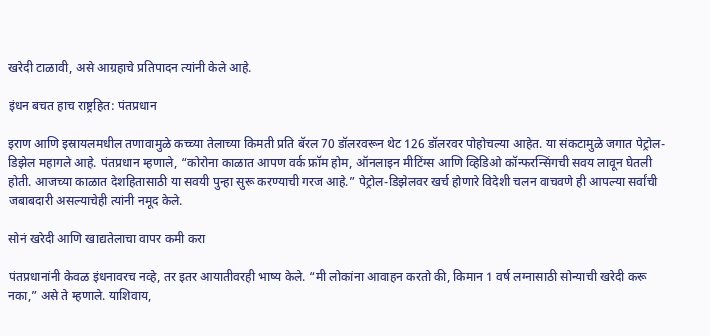खरेदी टाळावी, असे आग्रहाचे प्रतिपादन त्यांनी केले आहे.

इंधन बचत हाच राष्ट्रहित: पंतप्रधान

इराण आणि इस्रायलमधील तणावामुळे कच्च्या तेलाच्या किमती प्रति बॅरल 70 डॉलरवरून थेट 126 डॉलरवर पोहोचल्या आहेत. या संकटामुळे जगात पेट्रोल-डिझेल महागले आहे. पंतप्रधान म्हणाले, “कोरोना काळात आपण वर्क फ्रॉम होम, ऑनलाइन मीटिंग्स आणि व्हिडिओ कॉन्फरन्सिंगची सवय लावून घेतली होती. आजच्या काळात देशहितासाठी या सवयी पुन्हा सुरू करण्याची गरज आहे.” पेट्रोल-डिझेलवर खर्च होणारे विदेशी चलन वाचवणे ही आपल्या सर्वांची जबाबदारी असल्याचेही त्यांनी नमूद केले.

सोनं खरेदी आणि खाद्यतेलाचा वापर कमी करा

पंतप्रधानांनी केवळ इंधनावरच नव्हे, तर इतर आयातीवरही भाष्य केले. “मी लोकांना आवाहन करतो की, किमान 1 वर्ष लग्नासाठी सोन्याची खरेदी करू नका,” असे ते म्हणाले. याशिवाय,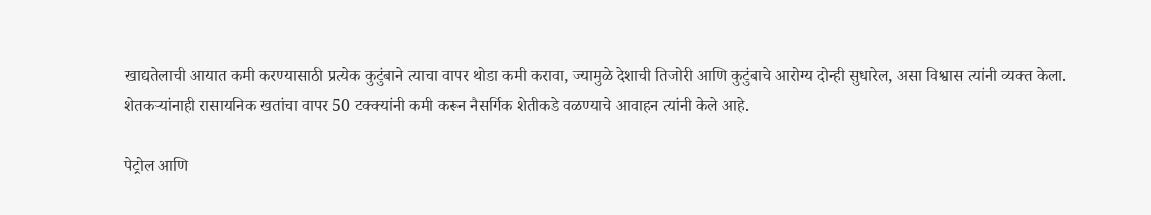खाद्यतेलाची आयात कमी करण्यासाठी प्रत्येक कुटुंबाने त्याचा वापर थोडा कमी करावा, ज्यामुळे देशाची तिजोरी आणि कुटुंबाचे आरोग्य दोन्ही सुधारेल, असा विश्वास त्यांनी व्यक्त केला. शेतकऱ्यांनाही रासायनिक खतांचा वापर 50 टक्क्यांनी कमी करून नैसर्गिक शेतीकडे वळण्याचे आवाहन त्यांनी केले आहे.

पेट्रोल आणि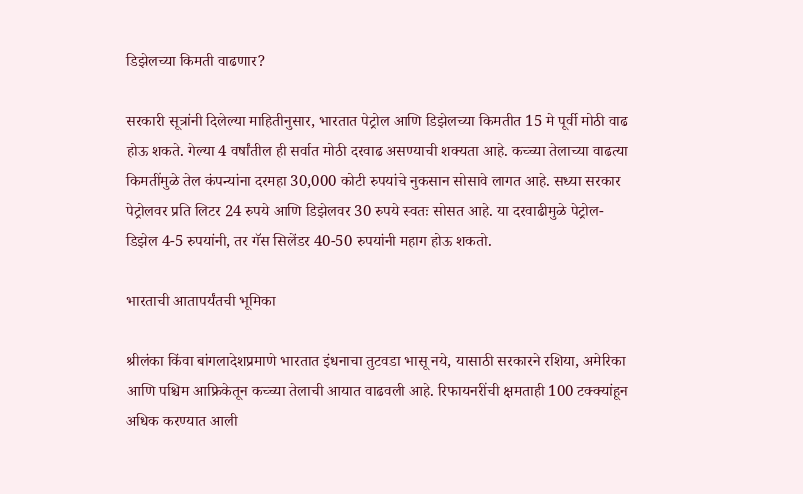डिझेलच्या किमती वाढणार?

सरकारी सूत्रांनी दिलेल्या माहितीनुसार, भारतात पेट्रोल आणि डिझेलच्या किमतीत 15 मे पूर्वी मोठी वाढ होऊ शकते. गेल्या 4 वर्षांतील ही सर्वात मोठी दरवाढ असण्याची शक्यता आहे. कच्च्या तेलाच्या वाढत्या किमतींमुळे तेल कंपन्यांना दरमहा 30,000 कोटी रुपयांचे नुकसान सोसावे लागत आहे. सध्या सरकार पेट्रोलवर प्रति लिटर 24 रुपये आणि डिझेलवर 30 रुपये स्वतः सोसत आहे. या दरवाढीमुळे पेट्रोल-डिझेल 4-5 रुपयांनी, तर गॅस सिलेंडर 40-50 रुपयांनी महाग होऊ शकतो.

भारताची आतापर्यंतची भूमिका

श्रीलंका किंवा बांगलादेशप्रमाणे भारतात इंधनाचा तुटवडा भासू नये, यासाठी सरकारने रशिया, अमेरिका आणि पश्चिम आफ्रिकेतून कच्च्या तेलाची आयात वाढवली आहे. रिफायनरींची क्षमताही 100 टक्क्यांहून अधिक करण्यात आली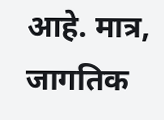आहे. मात्र, जागतिक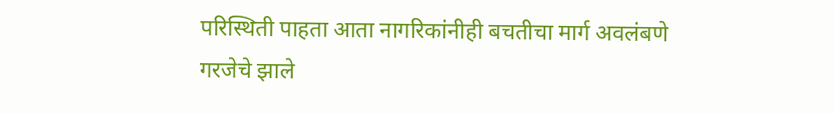परिस्थिती पाहता आता नागरिकांनीही बचतीचा मार्ग अवलंबणे गरजेचे झाले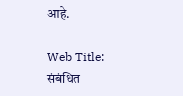आहे.

Web Title:
संबंधित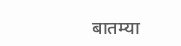बातम्या